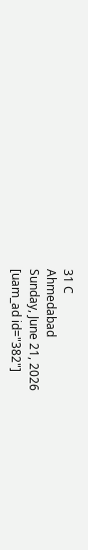31 C
Ahmedabad
Sunday, June 21, 2026
[uam_ad id="382"]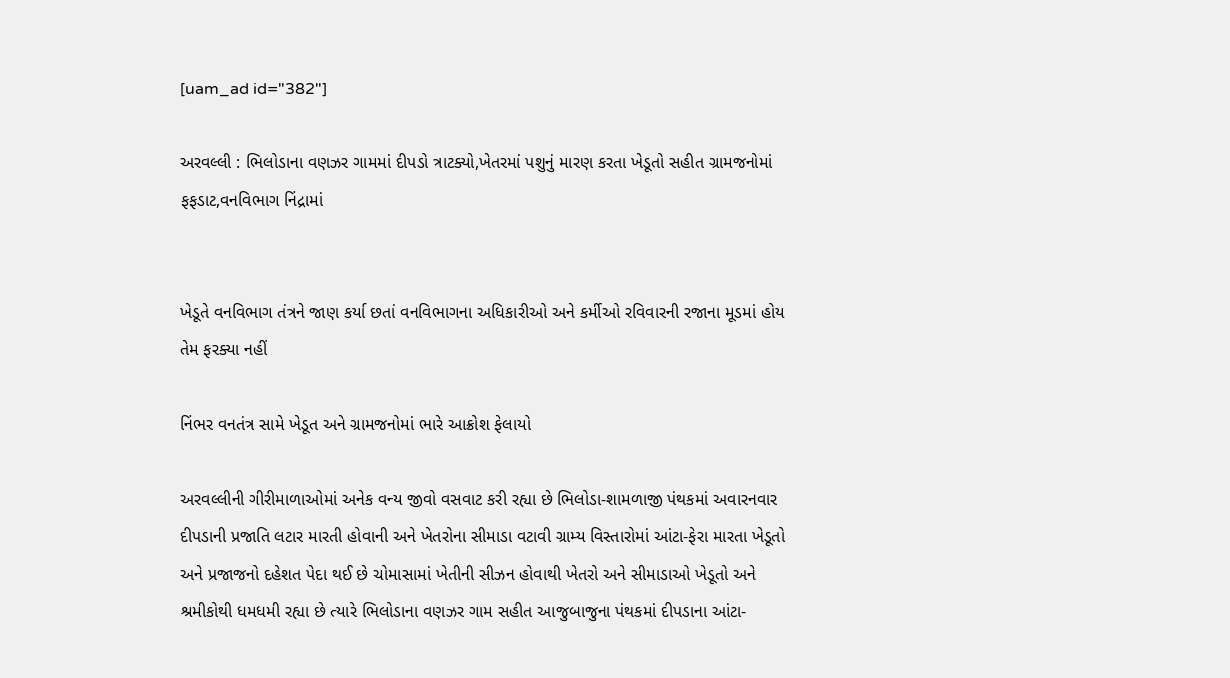[uam_ad id="382"]

અરવલ્લી : ભિલોડાના વણઝર ગામમાં દીપડો ત્રાટક્યો,ખેતરમાં પશુનું મારણ કરતા ખેડૂતો સહીત ગ્રામજનોમાં ફફડાટ,વનવિભાગ નિંદ્રામાં


ખેડૂતે વનવિભાગ તંત્રને જાણ કર્યા છતાં વનવિભાગના અધિકારીઓ અને કર્મીઓ રવિવારની રજાના મૂડમાં હોય તેમ ફરક્યા નહીં

નિંભર વનતંત્ર સામે ખેડૂત અને ગ્રામજનોમાં ભારે આક્રોશ ફેલાયો

અરવલ્લીની ગીરીમાળાઓમાં અનેક વન્ય જીવો વસવાટ કરી રહ્યા છે ભિલોડા-શામળાજી પંથકમાં અવારનવાર દીપડાની પ્રજાતિ લટાર મારતી હોવાની અને ખેતરોના સીમાડા વટાવી ગ્રામ્ય વિસ્તારોમાં આંટા-ફેરા મારતા ખેડૂતો અને પ્રજાજનો દહેશત પેદા થઈ છે ચોમાસામાં ખેતીની સીઝન હોવાથી ખેતરો અને સીમાડાઓ ખેડૂતો અને શ્રમીકોથી ધમધમી રહ્યા છે ત્યારે ભિલોડાના વણઝર ગામ સહીત આજુબાજુના પંથકમાં દીપડાના આંટા-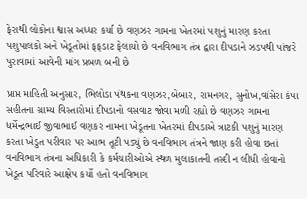ફેરાથી લોકોના શ્વાસ અધ્ધર કર્યા છે વણઝર ગામના ખેતરમાં પશુનું મારણ કરતા પશુપાલકો અને ખેડૂતોમાં ફફડાટ ફેલાયો છે વનવિભાગ તંત્ર દ્વારા દીપડાને ઝડપથી પાંજરે પુરાવામાં આવેની માંગ પ્રબળ બની છે

પ્રાપ્ત માહિતી અનુસાર, ભિલોડા પંથકના વણઝર,બેબાર, રામનગર, સુનોખ,વાંસેરા કંપા સહીતના ગ્રામ્ય વિસ્તારોમાં દીપડાનો વસવાટ જોવા મળી રહ્યો છે વણઝર ગામના ધર્મેન્દ્રભાઈ જીવાભાઈ વણકર નામના ખેડૂતના ખેતરમાં દીપડાએ ત્રાટકી પશુનું મારણ કરતા ખેડુત પરીવાર પર આભ તૂટી પડ્યું છે વનવિભાગ તંત્રને જાણ કરી હોવા છતાં વનવિભાગ તંત્રના અધિકારી કે કર્મચારીઓએ સ્થળ મુલાકાતની તસ્દી ન લીધી હોવાનો ખેડૂત પરિવારે આક્ષેપ કર્યો હતો વનવિભાગ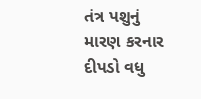તંત્ર પશુનું મારણ કરનાર દીપડો વધુ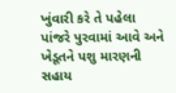ખુંવારી કરે તે પહેલા પાંજરે પુરવામાં આવે અને ખેડૂતને પશુ મારણની સહાય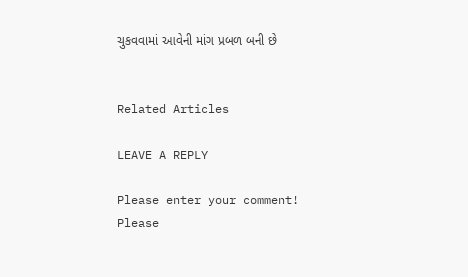ચુકવવામાં આવેની માંગ પ્રબળ બની છે


Related Articles

LEAVE A REPLY

Please enter your comment!
Please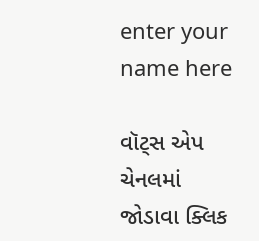enter your name here

વૉટ્સ એપ ચેનલમાં જોડાવા ક્લિક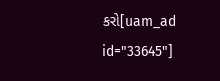કરો[uam_ad id="33645"]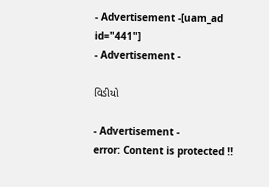- Advertisement -[uam_ad id="441"]
- Advertisement -

વિડીયો

- Advertisement -
error: Content is protected !!